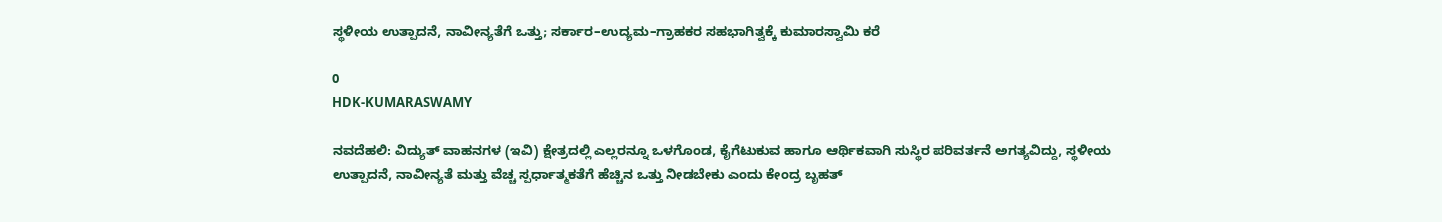ಸ್ಥಳೀಯ ಉತ್ಪಾದನೆ, ನಾವೀನ್ಯತೆಗೆ ಒತ್ತು; ಸರ್ಕಾರ–ಉದ್ಯಮ–ಗ್ರಾಹಕರ ಸಹಭಾಗಿತ್ವಕ್ಕೆ ಕುಮಾರಸ್ವಾಮಿ ಕರೆ

0
HDK-KUMARASWAMY

ನವದೆಹಲಿ: ವಿದ್ಯುತ್ ವಾಹನಗಳ (ಇವಿ) ಕ್ಷೇತ್ರದಲ್ಲಿ ಎಲ್ಲರನ್ನೂ ಒಳಗೊಂಡ, ಕೈಗೆಟುಕುವ ಹಾಗೂ ಆರ್ಥಿಕವಾಗಿ ಸುಸ್ಥಿರ ಪರಿವರ್ತನೆ ಅಗತ್ಯವಿದ್ದು, ಸ್ಥಳೀಯ ಉತ್ಪಾದನೆ, ನಾವೀನ್ಯತೆ ಮತ್ತು ವೆಚ್ಚ ಸ್ಪರ್ಧಾತ್ಮಕತೆಗೆ ಹೆಚ್ಚಿನ ಒತ್ತು ನೀಡಬೇಕು ಎಂದು ಕೇಂದ್ರ ಬೃಹತ್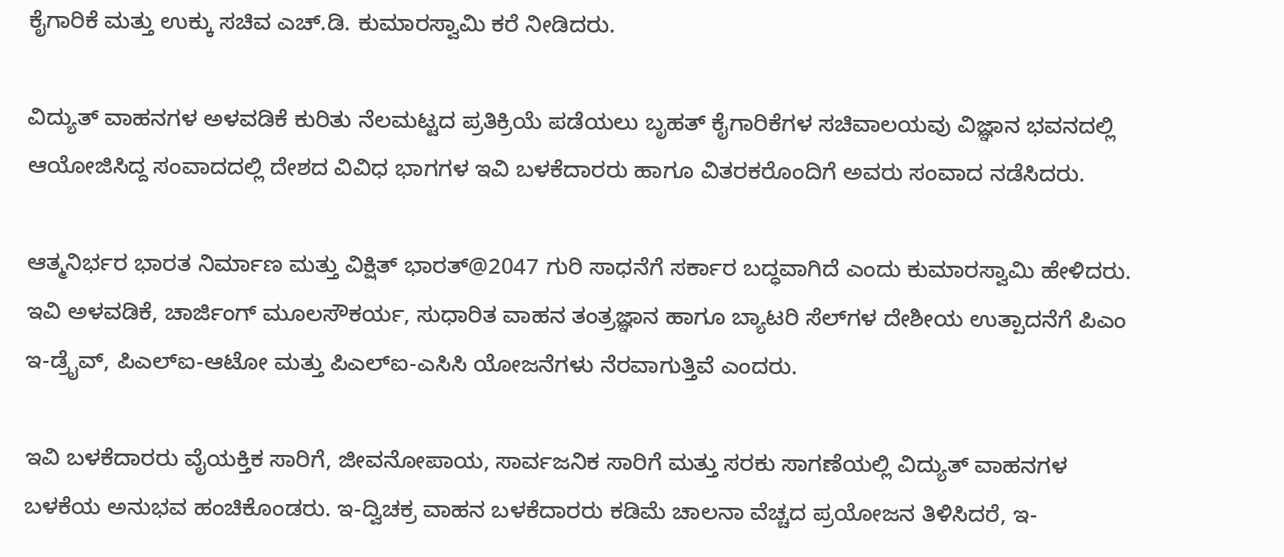ಕೈಗಾರಿಕೆ ಮತ್ತು ಉಕ್ಕು ಸಚಿವ ಎಚ್.ಡಿ. ಕುಮಾರಸ್ವಾಮಿ ಕರೆ ನೀಡಿದರು.

ವಿದ್ಯುತ್ ವಾಹನಗಳ ಅಳವಡಿಕೆ ಕುರಿತು ನೆಲಮಟ್ಟದ ಪ್ರತಿಕ್ರಿಯೆ ಪಡೆಯಲು ಬೃಹತ್ ಕೈಗಾರಿಕೆಗಳ ಸಚಿವಾಲಯವು ವಿಜ್ಞಾನ ಭವನದಲ್ಲಿ ಆಯೋಜಿಸಿದ್ದ ಸಂವಾದದಲ್ಲಿ ದೇಶದ ವಿವಿಧ ಭಾಗಗಳ ಇವಿ ಬಳಕೆದಾರರು ಹಾಗೂ ವಿತರಕರೊಂದಿಗೆ ಅವರು ಸಂವಾದ ನಡೆಸಿದರು.

ಆತ್ಮನಿರ್ಭರ ಭಾರತ ನಿರ್ಮಾಣ ಮತ್ತು ವಿಕ್ಷಿತ್ ಭಾರತ್@2047 ಗುರಿ ಸಾಧನೆಗೆ ಸರ್ಕಾರ ಬದ್ಧವಾಗಿದೆ ಎಂದು ಕುಮಾರಸ್ವಾಮಿ ಹೇಳಿದರು. ಇವಿ ಅಳವಡಿಕೆ, ಚಾರ್ಜಿಂಗ್ ಮೂಲಸೌಕರ್ಯ, ಸುಧಾರಿತ ವಾಹನ ತಂತ್ರಜ್ಞಾನ ಹಾಗೂ ಬ್ಯಾಟರಿ ಸೆಲ್‌ಗಳ ದೇಶೀಯ ಉತ್ಪಾದನೆಗೆ ಪಿಎಂ ಇ-ಡ್ರೈವ್, ಪಿಎಲ್‌ಐ-ಆಟೋ ಮತ್ತು ಪಿಎಲ್‌ಐ-ಎಸಿಸಿ ಯೋಜನೆಗಳು ನೆರವಾಗುತ್ತಿವೆ ಎಂದರು.

ಇವಿ ಬಳಕೆದಾರರು ವೈಯಕ್ತಿಕ ಸಾರಿಗೆ, ಜೀವನೋಪಾಯ, ಸಾರ್ವಜನಿಕ ಸಾರಿಗೆ ಮತ್ತು ಸರಕು ಸಾಗಣೆಯಲ್ಲಿ ವಿದ್ಯುತ್ ವಾಹನಗಳ ಬಳಕೆಯ ಅನುಭವ ಹಂಚಿಕೊಂಡರು. ಇ-ದ್ವಿಚಕ್ರ ವಾಹನ ಬಳಕೆದಾರರು ಕಡಿಮೆ ಚಾಲನಾ ವೆಚ್ಚದ ಪ್ರಯೋಜನ ತಿಳಿಸಿದರೆ, ಇ-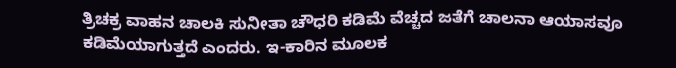ತ್ರಿಚಕ್ರ ವಾಹನ ಚಾಲಕಿ ಸುನೀತಾ ಚೌಧರಿ ಕಡಿಮೆ ವೆಚ್ಚದ ಜತೆಗೆ ಚಾಲನಾ ಆಯಾಸವೂ ಕಡಿಮೆಯಾಗುತ್ತದೆ ಎಂದರು. ಇ-ಕಾರಿನ ಮೂಲಕ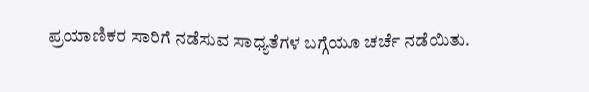ಪ್ರಯಾಣಿಕರ ಸಾರಿಗೆ ನಡೆಸುವ ಸಾಧ್ಯತೆಗಳ ಬಗ್ಗೆಯೂ ಚರ್ಚೆ ನಡೆಯಿತು.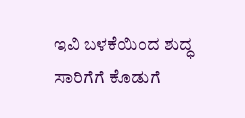ಇವಿ ಬಳಕೆಯಿಂದ ಶುದ್ಧ ಸಾರಿಗೆಗೆ ಕೊಡುಗೆ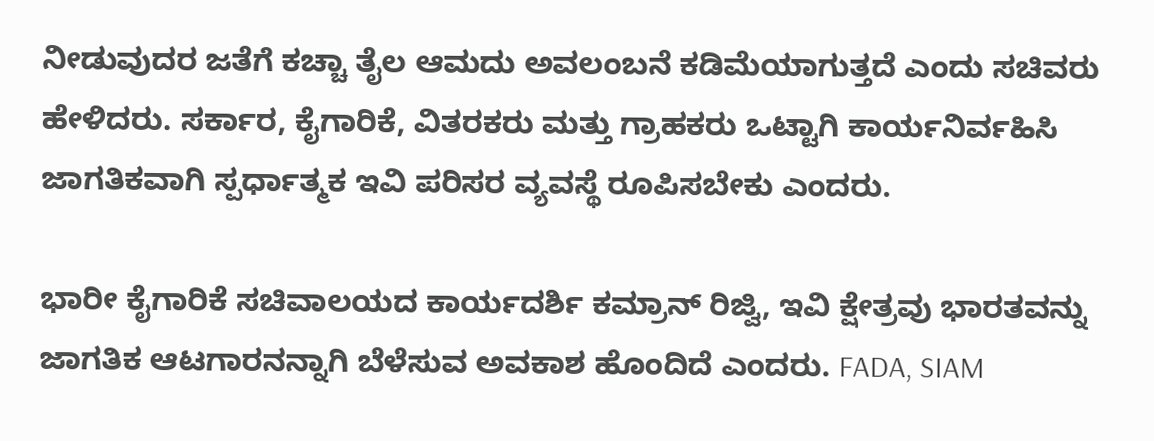ನೀಡುವುದರ ಜತೆಗೆ ಕಚ್ಚಾ ತೈಲ ಆಮದು ಅವಲಂಬನೆ ಕಡಿಮೆಯಾಗುತ್ತದೆ ಎಂದು ಸಚಿವರು ಹೇಳಿದರು. ಸರ್ಕಾರ, ಕೈಗಾರಿಕೆ, ವಿತರಕರು ಮತ್ತು ಗ್ರಾಹಕರು ಒಟ್ಟಾಗಿ ಕಾರ್ಯನಿರ್ವಹಿಸಿ ಜಾಗತಿಕವಾಗಿ ಸ್ಪರ್ಧಾತ್ಮಕ ಇವಿ ಪರಿಸರ ವ್ಯವಸ್ಥೆ ರೂಪಿಸಬೇಕು ಎಂದರು.

ಭಾರೀ ಕೈಗಾರಿಕೆ ಸಚಿವಾಲಯದ ಕಾರ್ಯದರ್ಶಿ ಕಮ್ರಾನ್ ರಿಜ್ವಿ, ಇವಿ ಕ್ಷೇತ್ರವು ಭಾರತವನ್ನು ಜಾಗತಿಕ ಆಟಗಾರನನ್ನಾಗಿ ಬೆಳೆಸುವ ಅವಕಾಶ ಹೊಂದಿದೆ ಎಂದರು. FADA, SIAM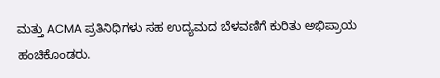ಮತ್ತು ACMA ಪ್ರತಿನಿಧಿಗಳು ಸಹ ಉದ್ಯಮದ ಬೆಳವಣಿಗೆ ಕುರಿತು ಅಭಿಪ್ರಾಯ ಹಂಚಿಕೊಂಡರು.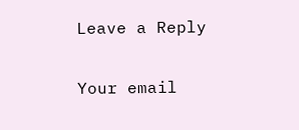Leave a Reply

Your email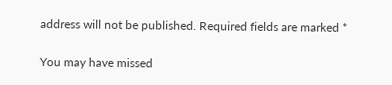address will not be published. Required fields are marked *

You may have missed